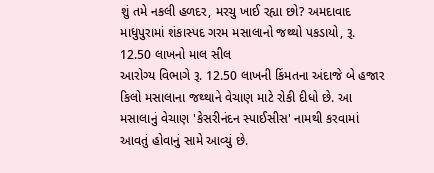શું તમે નકલી હળદર, મરચુ ખાઈ રહ્યા છો? અમદાવાદ માધુપુરામાં શંકાસ્પદ ગરમ મસાલાનો જથ્થો પકડાયો, રૂ. 12.50 લાખનો માલ સીલ
આરોગ્ય વિભાગે રૂ. 12.50 લાખની કિંમતના અંદાજે બે હજાર કિલો મસાલાના જથ્થાને વેચાણ માટે રોકી દીધો છે. આ મસાલાનું વેચાણ 'કેસરીનંદન સ્પાઈસીસ' નામથી કરવામાં આવતું હોવાનું સામે આવ્યું છે.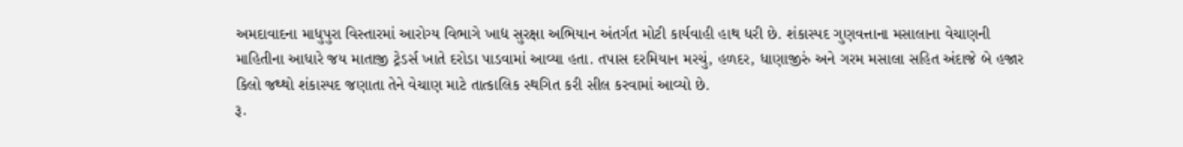અમદાવાદના માધુપુરા વિસ્તારમાં આરોગ્ય વિભાગે ખાદ્ય સુરક્ષા અભિયાન અંતર્ગત મોટી કાર્યવાહી હાથ ધરી છે. શંકાસ્પદ ગુણવત્તાના મસાલાના વેચાણની માહિતીના આધારે જય માતાજી ટ્રેડર્સ ખાતે દરોડા પાડવામાં આવ્યા હતા. તપાસ દરમિયાન મરચું, હળદર, ધાણાજીરું અને ગરમ મસાલા સહિત અંદાજે બે હજાર કિલો જથ્થો શંકાસ્પદ જણાતા તેને વેચાણ માટે તાત્કાલિક સ્થગિત કરી સીલ કરવામાં આવ્યો છે.
રૂ.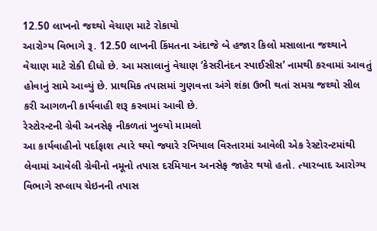12.50 લાખનો જથ્થો વેચાણ માટે રોકાયો
આરોગ્ય વિભાગે રૂ. 12.50 લાખની કિંમતના અંદાજે બે હજાર કિલો મસાલાના જથ્થાને વેચાણ માટે રોકી દીધો છે. આ મસાલાનું વેચાણ ‘કેસરીનંદન સ્પાઈસીસ’ નામથી કરવામાં આવતું હોવાનું સામે આવ્યું છે. પ્રાથમિક તપાસમાં ગુણવત્તા અંગે શંકા ઉભી થતાં સમગ્ર જથ્થો સીલ કરી આગળની કાર્યવાહી શરૂ કરવામાં આવી છે.
રેસ્ટોરન્ટની ગ્રેવી અનસેફ નીકળતાં ખુલ્યો મામલો
આ કાર્યવાહીનો પર્દાફાશ ત્યારે થયો જ્યારે રખિયાલ વિસ્તારમાં આવેલી એક રેસ્ટોરન્ટમાંથી લેવામાં આવેલી ગ્રેવીનો નમૂનો તપાસ દરમિયાન અનસેફ જાહેર થયો હતો. ત્યારબાદ આરોગ્ય વિભાગે સપ્લાય ચેઇનની તપાસ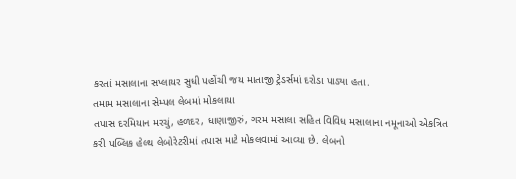કરતાં મસાલાના સપ્લાયર સુધી પહોંચી જય માતાજી ટ્રેડર્સમાં દરોડા પાડ્યા હતા.
તમામ મસાલાના સેમ્પલ લેબમાં મોકલાયા
તપાસ દરમિયાન મરચું, હળદર, ધાણાજીરું, ગરમ મસાલા સહિત વિવિધ મસાલાના નમૂનાઓ એકત્રિત કરી પબ્લિક હેલ્થ લેબોરેટરીમાં તપાસ માટે મોકલવામાં આવ્યા છે. લેબનો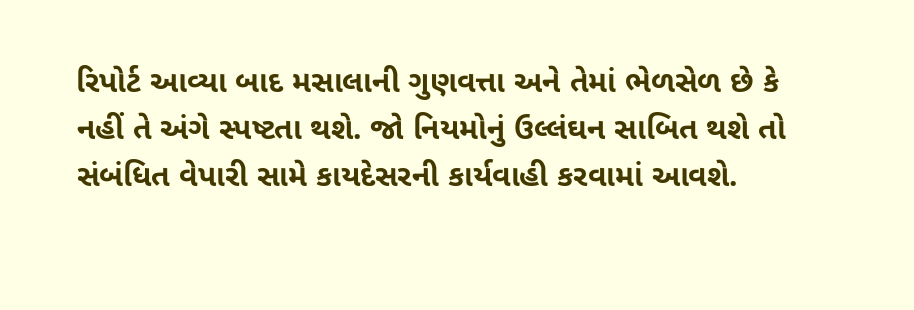રિપોર્ટ આવ્યા બાદ મસાલાની ગુણવત્તા અને તેમાં ભેળસેળ છે કે નહીં તે અંગે સ્પષ્ટતા થશે. જો નિયમોનું ઉલ્લંઘન સાબિત થશે તો સંબંધિત વેપારી સામે કાયદેસરની કાર્યવાહી કરવામાં આવશે.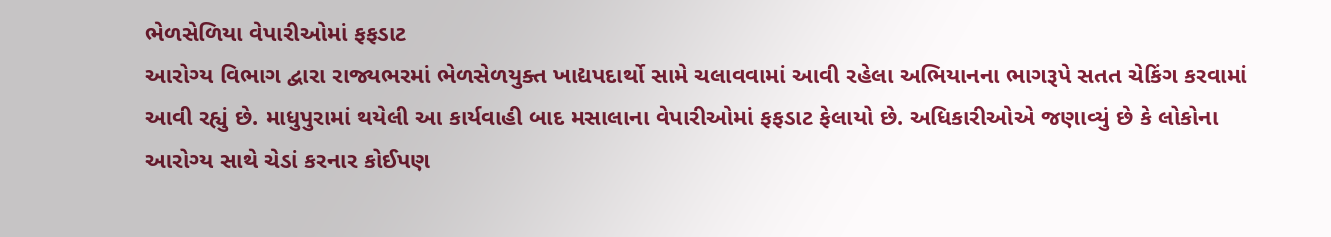ભેળસેળિયા વેપારીઓમાં ફફડાટ
આરોગ્ય વિભાગ દ્વારા રાજ્યભરમાં ભેળસેળયુક્ત ખાદ્યપદાર્થો સામે ચલાવવામાં આવી રહેલા અભિયાનના ભાગરૂપે સતત ચેકિંગ કરવામાં આવી રહ્યું છે. માધુપુરામાં થયેલી આ કાર્યવાહી બાદ મસાલાના વેપારીઓમાં ફફડાટ ફેલાયો છે. અધિકારીઓએ જણાવ્યું છે કે લોકોના આરોગ્ય સાથે ચેડાં કરનાર કોઈપણ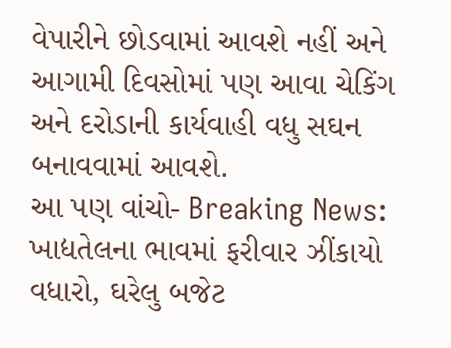વેપારીને છોડવામાં આવશે નહીં અને આગામી દિવસોમાં પણ આવા ચેકિંગ અને દરોડાની કાર્યવાહી વધુ સઘન બનાવવામાં આવશે.
આ પણ વાંચો- Breaking News: ખાદ્યતેલના ભાવમાં ફરીવાર ઝીંકાયો વધારો, ઘરેલુ બજેટ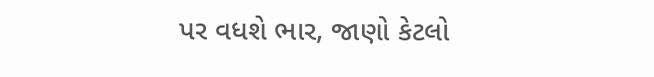પર વધશે ભાર, જાણો કેટલો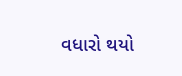વધારો થયો